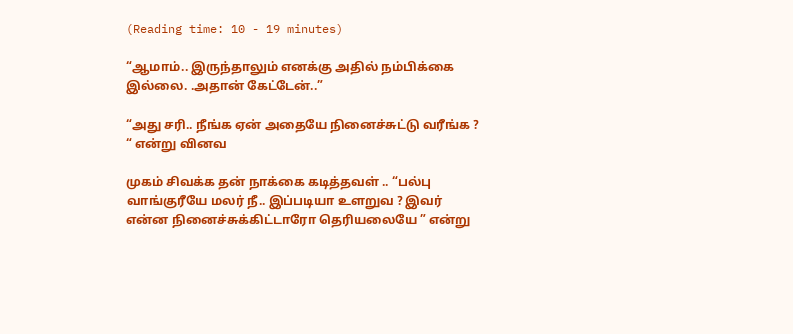(Reading time: 10 - 19 minutes)

“ஆமாம்.. இருந்தாலும் எனக்கு அதில் நம்பிக்கை இல்லை. .அதான் கேட்டேன்..”

“அது சரி.. நீங்க ஏன் அதையே நினைச்சுட்டு வரீங்க ? “ என்று வினவ

முகம் சிவக்க தன் நாக்கை கடித்தவள் .. “பல்பு வாங்குரீயே மலர் நீ.. இப்படியா உளறுவ ? இவர் என்ன நினைச்சுக்கிட்டாரோ தெரியலையே ” என்று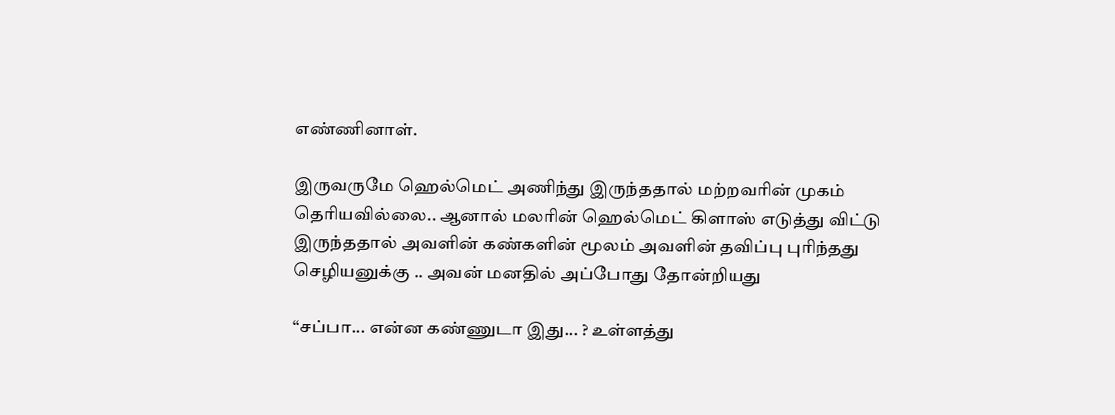எண்ணினாள்.

இருவருமே ஹெல்மெட் அணிந்து இருந்ததால் மற்றவரின் முகம் தெரியவில்லை.. ஆனால் மலரின் ஹெல்மெட் கிளாஸ் எடுத்து விட்டு இருந்ததால் அவளின் கண்களின் மூலம் அவளின் தவிப்பு புரிந்தது செழியனுக்கு .. அவன் மனதில் அப்போது தோன்றியது

“சப்பா... என்ன கண்ணுடா இது... ? உள்ளத்து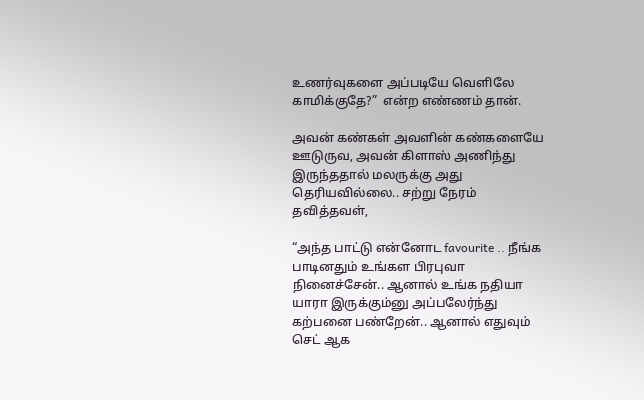உணர்வுகளை அப்படியே வெளிலே காமிக்குதே?”  என்ற எண்ணம் தான்.

அவன் கண்கள் அவளின் கண்களையே ஊடுருவ, அவன் கிளாஸ் அணிந்து இருந்ததால் மலருக்கு அது தெரியவில்லை.. சற்று நேரம் தவித்தவள்,

“அந்த பாட்டு என்னோட favourite .. நீங்க பாடினதும் உங்கள பிரபுவா நினைச்சேன்.. ஆனால் உங்க நதியா யாரா இருக்கும்னு அப்பலேர்ந்து கற்பனை பண்றேன்.. ஆனால் எதுவும் செட் ஆக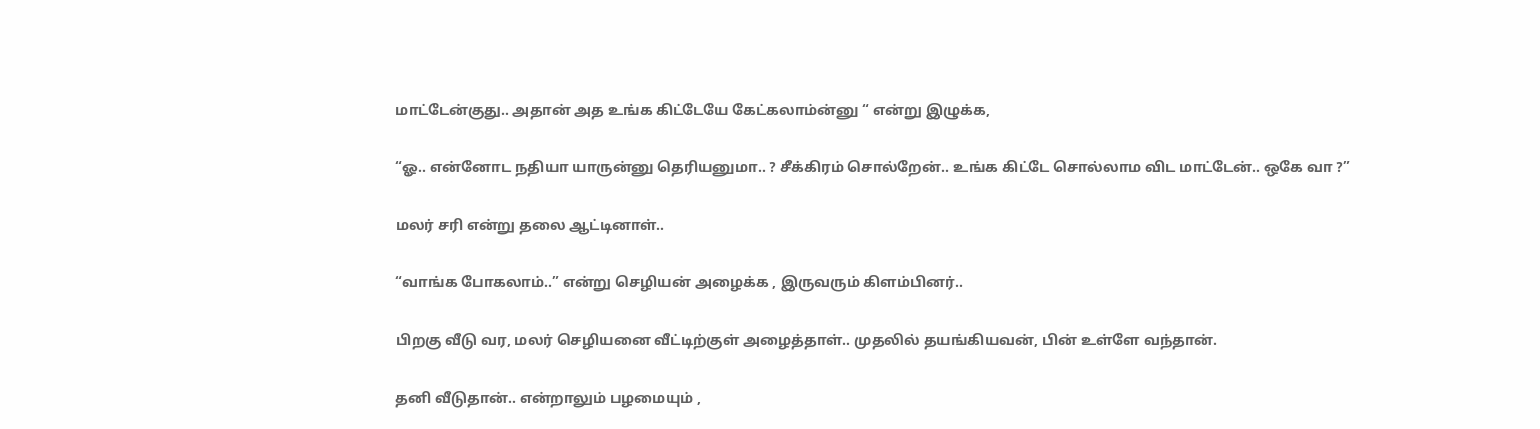மாட்டேன்குது.. அதான் அத உங்க கிட்டேயே கேட்கலாம்ன்னு “ என்று இழுக்க,

“ஓ.. என்னோட நதியா யாருன்னு தெரியனுமா.. ? சீக்கிரம் சொல்றேன்.. உங்க கிட்டே சொல்லாம விட மாட்டேன்.. ஒகே வா ?”

மலர் சரி என்று தலை ஆட்டினாள்..

“வாங்க போகலாம்..” என்று செழியன் அழைக்க , இருவரும் கிளம்பினர்..

பிறகு வீடு வர, மலர் செழியனை வீட்டிற்குள் அழைத்தாள்.. முதலில் தயங்கியவன், பின் உள்ளே வந்தான்.

தனி வீடுதான்.. என்றாலும் பழமையும் ,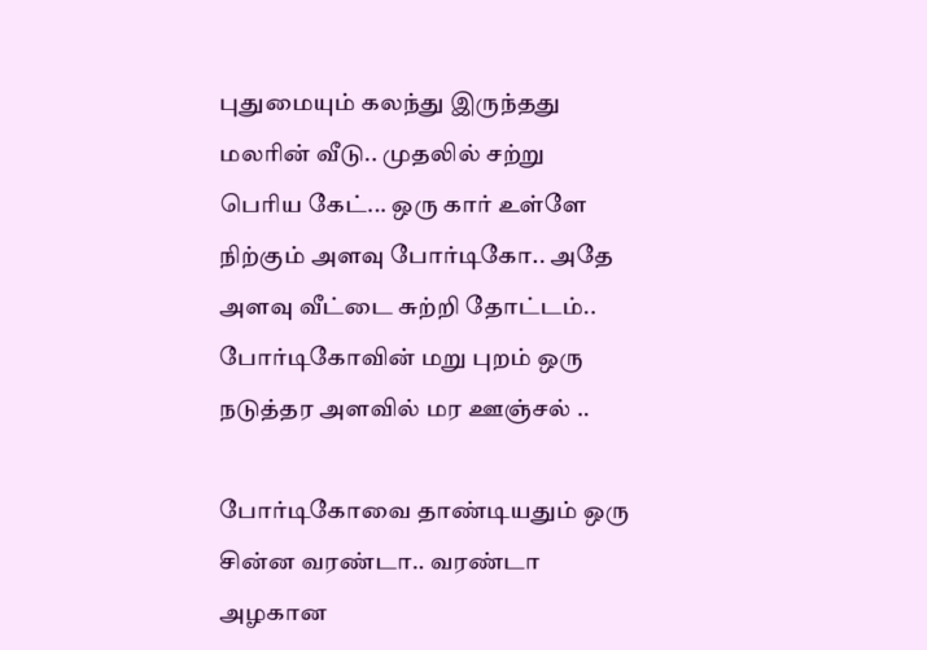புதுமையும் கலந்து இருந்தது மலரின் வீடு.. முதலில் சற்று பெரிய கேட்... ஒரு கார் உள்ளே நிற்கும் அளவு போர்டிகோ.. அதே அளவு வீட்டை சுற்றி தோட்டம்.. போர்டிகோவின் மறு புறம் ஒரு நடுத்தர அளவில் மர ஊஞ்சல் ..

போர்டிகோவை தாண்டியதும் ஒரு சின்ன வரண்டா.. வரண்டா அழகான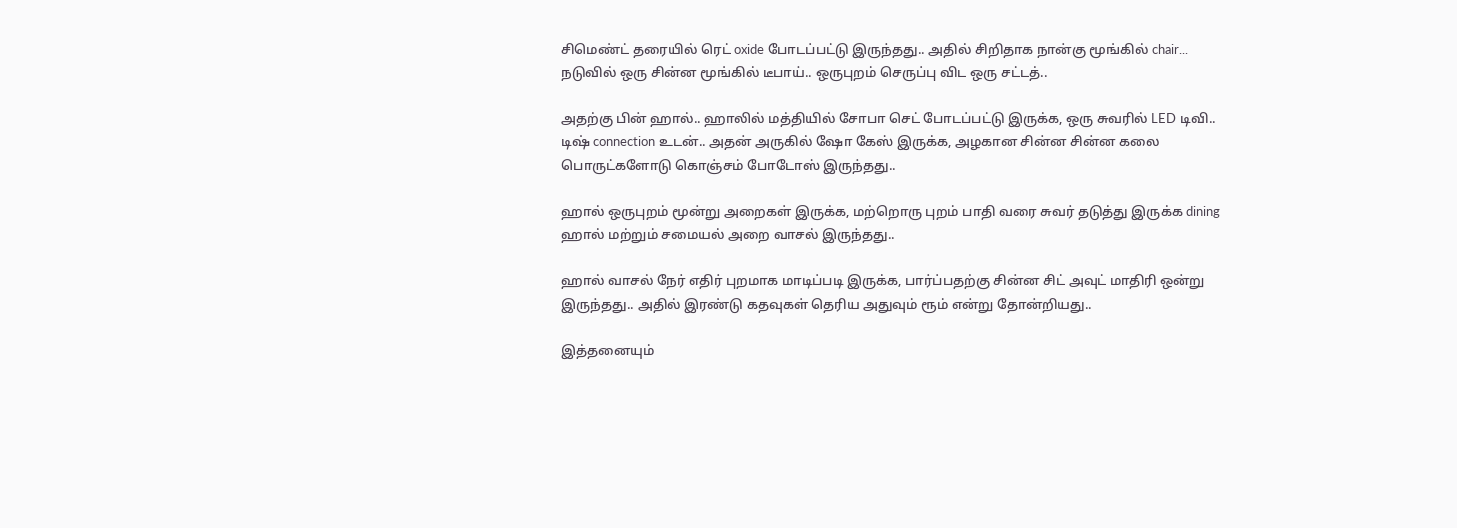சிமெண்ட் தரையில் ரெட் oxide போடப்பட்டு இருந்தது.. அதில் சிறிதாக நான்கு மூங்கில் chair... நடுவில் ஒரு சின்ன மூங்கில் டீபாய்.. ஒருபுறம் செருப்பு விட ஒரு சட்டத்..

அதற்கு பின் ஹால்.. ஹாலில் மத்தியில் சோபா செட் போடப்பட்டு இருக்க, ஒரு சுவரில் LED டிவி.. டிஷ் connection உடன்.. அதன் அருகில் ஷோ கேஸ் இருக்க, அழகான சின்ன சின்ன கலை பொருட்களோடு கொஞ்சம் போடோஸ் இருந்தது..

ஹால் ஒருபுறம் மூன்று அறைகள் இருக்க, மற்றொரு புறம் பாதி வரை சுவர் தடுத்து இருக்க dining ஹால் மற்றும் சமையல் அறை வாசல் இருந்தது..

ஹால் வாசல் நேர் எதிர் புறமாக மாடிப்படி இருக்க, பார்ப்பதற்கு சின்ன சிட் அவுட் மாதிரி ஒன்று இருந்தது.. அதில் இரண்டு கதவுகள் தெரிய அதுவும் ரூம் என்று தோன்றியது..

இத்தனையும்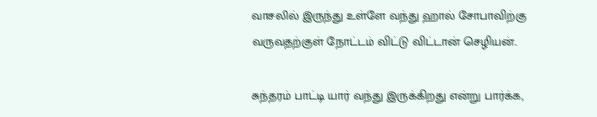வாசலில் இருந்து உள்ளே வந்து ஹால் சோபாவிற்கு வருவதற்குள் நோட்டம் விட்டு விட்டான் செழியன்..

சுந்தரம் பாட்டி யார் வந்து இருக்கிறது என்று பார்க்க,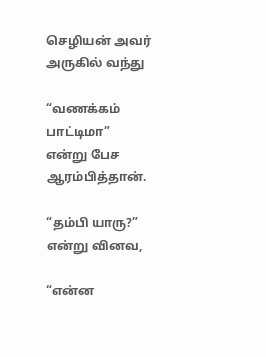செழியன் அவர் அருகில் வந்து

“வணக்கம் பாட்டிமா” என்று பேச ஆரம்பித்தான்.

“தம்பி யாரு?” என்று வினவ,

“என்ன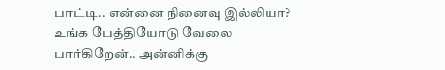பாட்டி.. என்னை நினைவு இல்லியா? உங்க பேத்தியோடு வேலை பார்கிறேன்.. அன்னிக்கு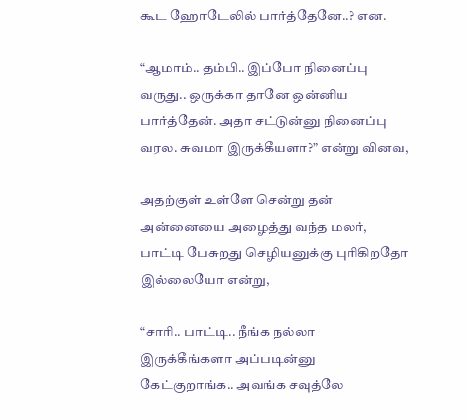கூட ஹோடேலில் பார்த்தேனே..? என.

“ஆமாம்.. தம்பி.. இப்போ நினைப்பு வருது.. ஒருக்கா தானே ஒன்னிய பார்த்தேன். அதா சட்டுன்னு நினைப்பு வரல. சுவமா இருக்கீயளா?” என்று வினவ,

அதற்குள் உள்ளே சென்று தன் அன்னையை அழைத்து வந்த மலர், பாட்டி பேசுறது செழியனுக்கு புரிகிறதோ இல்லையோ என்று,

“சாரி.. பாட்டி.. நீங்க நல்லா இருக்கீங்களா அப்படின்னு கேட்குறாங்க.. அவங்க சவுத்லே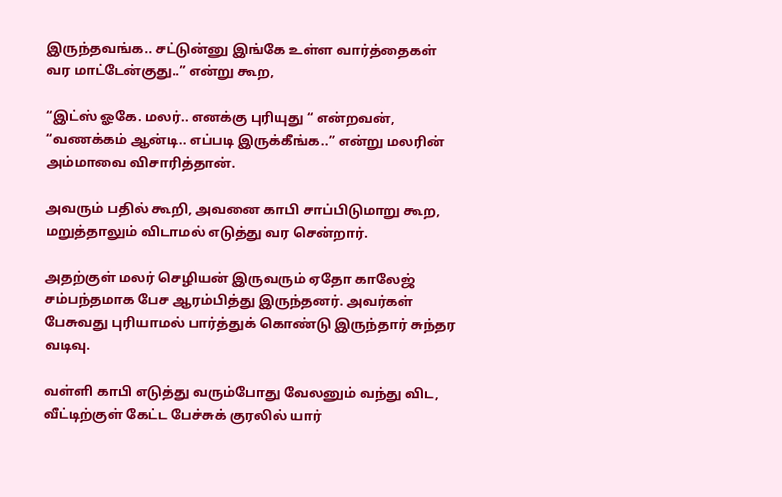இருந்தவங்க.. சட்டுன்னு இங்கே உள்ள வார்த்தைகள் வர மாட்டேன்குது..” என்று கூற,

“இட்ஸ் ஓகே. மலர்.. எனக்கு புரியுது “ என்றவன், “வணக்கம் ஆன்டி.. எப்படி இருக்கீங்க..” என்று மலரின் அம்மாவை விசாரித்தான்.

அவரும் பதில் கூறி, அவனை காபி சாப்பிடுமாறு கூற, மறுத்தாலும் விடாமல் எடுத்து வர சென்றார்.

அதற்குள் மலர் செழியன் இருவரும் ஏதோ காலேஜ் சம்பந்தமாக பேச ஆரம்பித்து இருந்தனர். அவர்கள் பேசுவது புரியாமல் பார்த்துக் கொண்டு இருந்தார் சுந்தர வடிவு.

வள்ளி காபி எடுத்து வரும்போது வேலனும் வந்து விட, வீட்டிற்குள் கேட்ட பேச்சுக் குரலில் யார்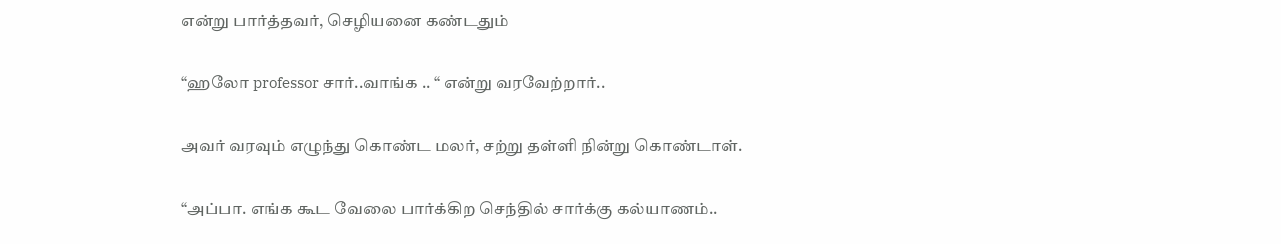என்று பார்த்தவர், செழியனை கண்டதும்

“ஹலோ professor சார்..வாங்க .. “ என்று வரவேற்றார்..

அவர் வரவும் எழுந்து கொண்ட மலர், சற்று தள்ளி நின்று கொண்டாள்.

“அப்பா. எங்க கூட வேலை பார்க்கிற செந்தில் சார்க்கு கல்யாணம்..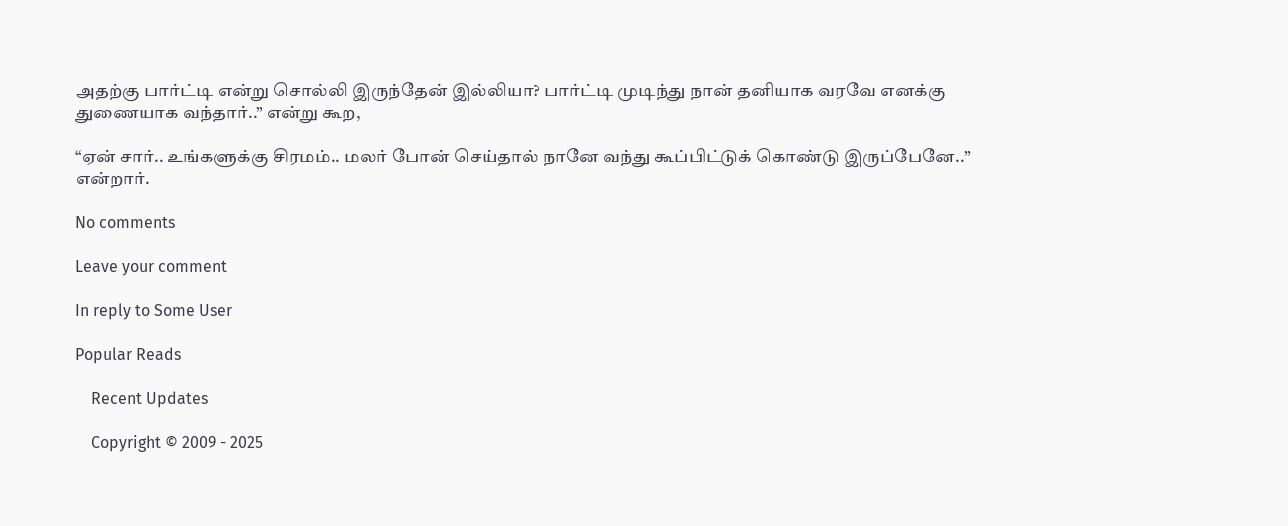அதற்கு பார்ட்டி என்று சொல்லி இருந்தேன் இல்லியா? பார்ட்டி முடிந்து நான் தனியாக வரவே எனக்கு துணையாக வந்தார்..” என்று கூற,

“ஏன் சார்.. உங்களுக்கு சிரமம்.. மலர் போன் செய்தால் நானே வந்து கூப்பிட்டுக் கொண்டு இருப்பேனே..” என்றார்.

No comments

Leave your comment

In reply to Some User

Popular Reads

    Recent Updates

    Copyright © 2009 - 2025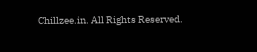Chillzee.in. All Rights Reserved.